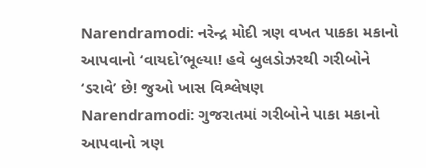Narendramodi: નરેન્દ્ર મોદી ત્રણ વખત પાકકા મકાનો આપવાનો ‘વાયદો’ભૂલ્યા! હવે બુલડોઝરથી ગરીબોને ‘ડરાવે’ છે! જુઓ ખાસ વિશ્લેષણ
Narendramodi: ગુજરાતમાં ગરીબોને પાકા મકાનો આપવાનો ત્રણ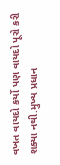વખત વાયદો કર્યો પણ વાયદો પૂરો કરી શક્યા નથી.મુખ્ય પ્રધાન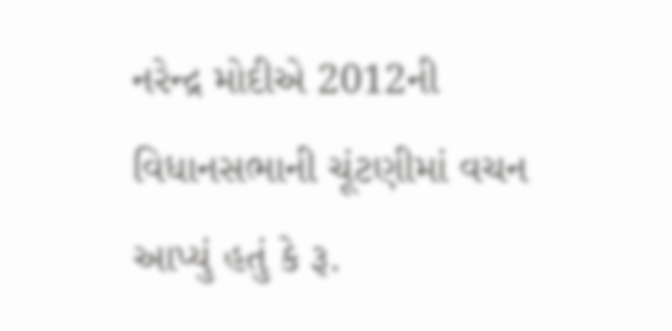નરેન્દ્ર મોદીએ 2012ની વિધાનસભાની ચૂંટણીમાં વચન આપ્યું હતું કે રૂ.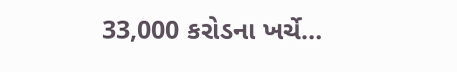33,000 કરોડના ખર્ચે…